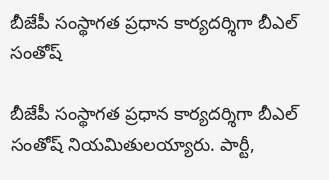బీజేపీ సంస్థాగత ప్రధాన కార్యదర్శిగా బీఎల్ సంతోష్‌

బీజేపీ సంస్థాగత ప్రధాన కార్యదర్శిగా బీఎల్‌ సంతోష్‌ నియమితులయ్యారు. పార్టీ,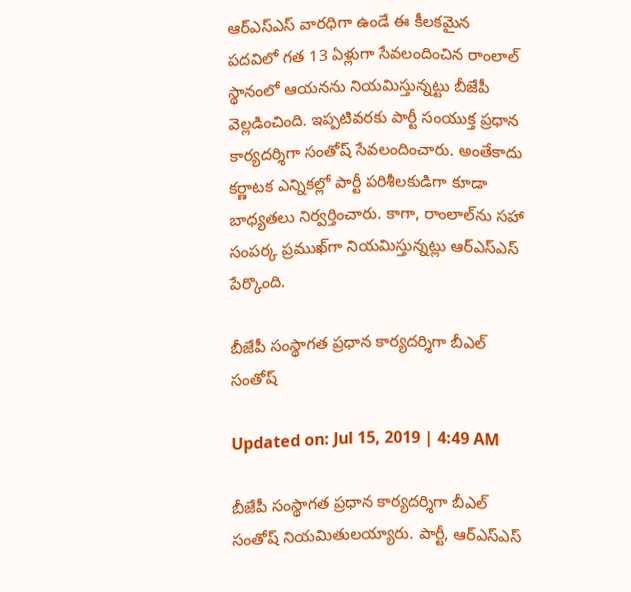ఆర్‌ఎస్ఎస్ వారధిగా ఉండే ఈ కీలకమైన పదవిలో గత 13 ఏళ్లుగా సేవలందించిన రాంలాల్‌ స్థానంలో ఆయనను నియమిస్తున్నట్టు బీజేపీ వెల్లడించింది. ఇప్పటివరకు పార్టీ సంయుక్త ప్రధాన కార్యదర్శిగా సంతోష్ సేవలందించారు. అంతేకాదు కర్ణాటక ఎన్నికల్లో పార్టీ పరిశీలకుడిగా కూడా బాధ్యతలు నిర్వర్తించారు. కాగా, రాంలాల్‌ను సహా సంపర్క ప్రముఖ్‌గా నియమిస్తున్నట్లు ఆర్ఎస్ఎస్ పేర్కొంది.

బీజేపీ సంస్థాగత ప్రధాన కార్యదర్శిగా బీఎల్ సంతోష్‌

Updated on: Jul 15, 2019 | 4:49 AM

బీజేపీ సంస్థాగత ప్రధాన కార్యదర్శిగా బీఎల్‌ సంతోష్‌ నియమితులయ్యారు. పార్టీ, ఆర్‌ఎస్ఎస్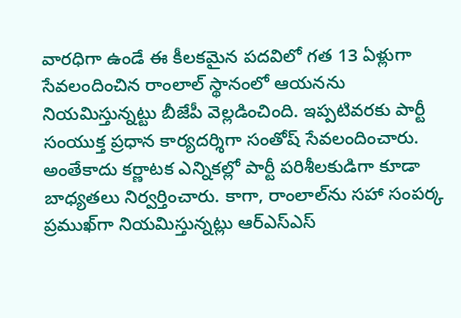వారధిగా ఉండే ఈ కీలకమైన పదవిలో గత 13 ఏళ్లుగా సేవలందించిన రాంలాల్‌ స్థానంలో ఆయనను నియమిస్తున్నట్టు బీజేపీ వెల్లడించింది. ఇప్పటివరకు పార్టీ సంయుక్త ప్రధాన కార్యదర్శిగా సంతోష్ సేవలందించారు. అంతేకాదు కర్ణాటక ఎన్నికల్లో పార్టీ పరిశీలకుడిగా కూడా బాధ్యతలు నిర్వర్తించారు. కాగా, రాంలాల్‌ను సహా సంపర్క ప్రముఖ్‌గా నియమిస్తున్నట్లు ఆర్ఎస్ఎస్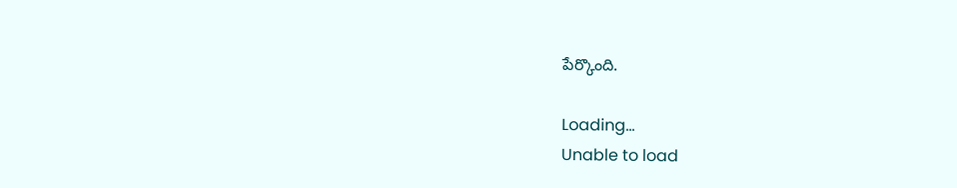పేర్కొంది.

Loading...
Unable to load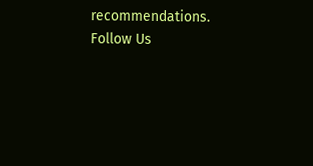recommendations.
Follow Us